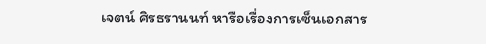เจตน์ ศิรธรานนท์ หารือเรื่องการเซ็นเอกสาร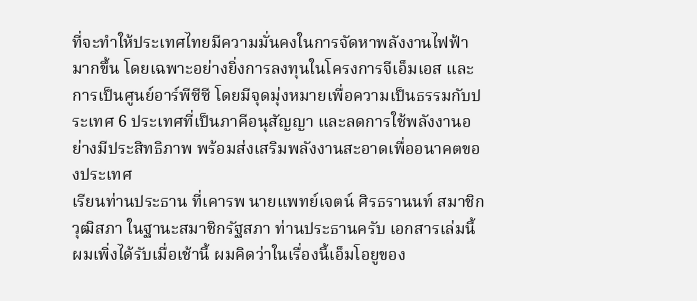ที่จะทำให้ประเทศไทยมีความมั่นคงในการจัดหาพลังงานไฟฟ้ามากขึ้น โดยเฉพาะอย่างยิ่งการลงทุนในโครงการจีเอ็มเอส และการเป็นศูนย์อาร์พีซีซี โดยมีจุดมุ่งหมายเพื่อความเป็นธรรมกับประเทศ 6 ประเทศที่เป็นภาคีอนุสัญญา และลดการใช้พลังงานอย่างมีประสิทธิภาพ พร้อมส่งเสริมพลังงานสะอาดเพื่ออนาคตของประเทศ
เรียนท่านประธาน ที่เคารพ นายแพทย์เจตน์ ศิรธรานนท์ สมาชิกวุฒิสภา ในฐานะสมาชิกรัฐสภา ท่านประธานครับ เอกสารเล่มนี้ผมเพิ่งได้รับเมื่อเช้านี้ ผมคิดว่าในเรื่องนี้เอ็มโอยูของ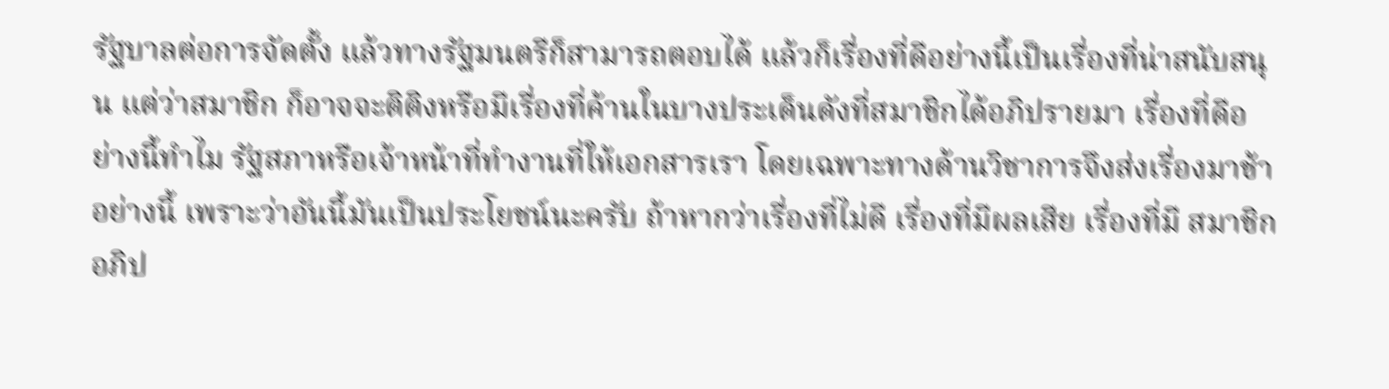รัฐบาลต่อการจัดตั้ง แล้วทางรัฐมนตรีก็สามารถตอบได้ แล้วก็เรื่องที่ดีอย่างนี้เป็นเรื่องที่น่าสนับสนุน แต่ว่าสมาชิก ก็อาจจะติติงหรือมีเรื่องที่ค้านในบางประเด็นดังที่สมาชิกได้อภิปรายมา เรื่องที่ดีอย่างนี้ทําไม รัฐสภาหรือเจ้าหน้าที่ทํางานที่ให้เอกสารเรา โดยเฉพาะทางด้านวิชาการจึงส่งเรื่องมาช้า อย่างนี้ เพราะว่าอันนี้มันเป็นประโยชน์นะครับ ถ้าหากว่าเรื่องที่ไม่ดี เรื่องที่มีผลเสีย เรื่องที่มี สมาชิกอภิป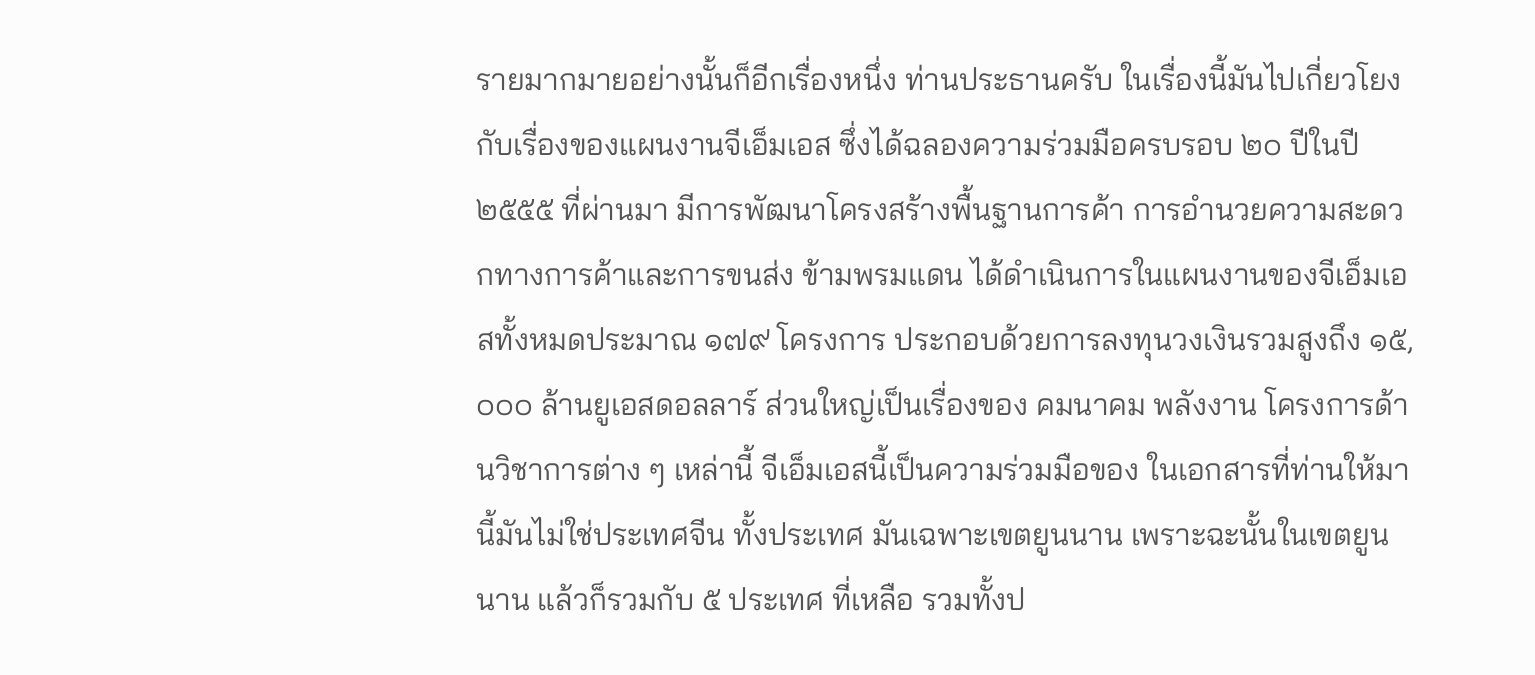รายมากมายอย่างนั้นก็อีกเรื่องหนึ่ง ท่านประธานครับ ในเรื่องนี้มันไปเกี่ยวโยง กับเรื่องของแผนงานจีเอ็มเอส ซึ่งได้ฉลองความร่วมมือครบรอบ ๒๐ ปีในปี ๒๕๕๕ ที่ผ่านมา มีการพัฒนาโครงสร้างพื้นฐานการค้า การอํานวยความสะดวกทางการค้าและการขนส่ง ข้ามพรมแดน ได้ดําเนินการในแผนงานของจีเอ็มเอสทั้งหมดประมาณ ๑๗๙ โครงการ ประกอบด้วยการลงทุนวงเงินรวมสูงถึง ๑๕,๐๐๐ ล้านยูเอสดอลลาร์ ส่วนใหญ่เป็นเรื่องของ คมนาคม พลังงาน โครงการด้านวิชาการต่าง ๆ เหล่านี้ จีเอ็มเอสนี้เป็นความร่วมมือของ ในเอกสารที่ท่านให้มานี้มันไม่ใช่ประเทศจีน ทั้งประเทศ มันเฉพาะเขตยูนนาน เพราะฉะนั้นในเขตยูนนาน แล้วก็รวมกับ ๕ ประเทศ ที่เหลือ รวมทั้งป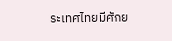ระเทศไทยมีศักย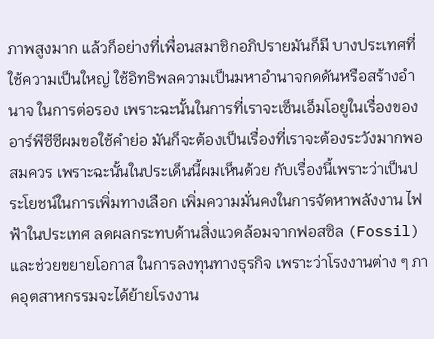ภาพสูงมาก แล้วก็อย่างที่เพื่อนสมาชิกอภิปรายมันก็มี บางประเทศที่ใช้ความเป็นใหญ่ ใช้อิทธิพลความเป็นมหาอํานาจกดดันหรือสร้างอํานาจ ในการต่อรอง เพราะฉะนั้นในการที่เราจะเซ็นเอ็มโอยูในเรื่องของอาร์พีซีซีผมขอใช้คําย่อ มันก็จะต้องเป็นเรื่องที่เราจะต้องระวังมากพอสมควร เพราะฉะนั้นในประเด็นนี้ผมเห็นด้วย กับเรื่องนี้เพราะว่าเป็นประโยชน์ในการเพิ่มทางเลือก เพิ่มความมั่นคงในการจัดหาพลังงาน ไฟฟ้าในประเทศ ลดผลกระทบด้านสิ่งแวดล้อมจากฟอสซิล (Fossil) และช่วยขยายโอกาส ในการลงทุนทางธุรกิจ เพราะว่าโรงงานต่าง ๆ ภาคอุตสาหกรรมจะได้ย้ายโรงงาน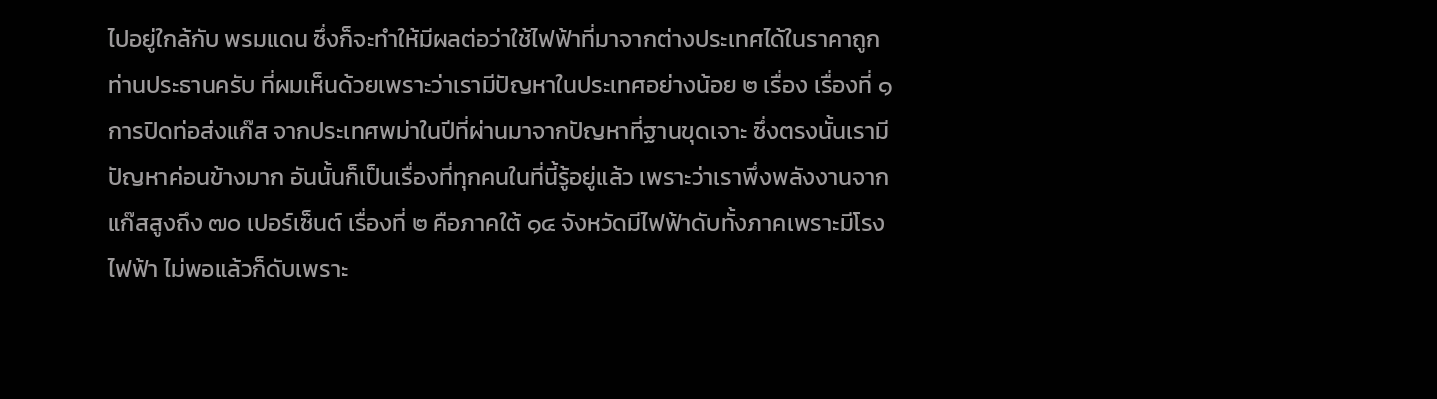ไปอยู่ใกล้กับ พรมแดน ซึ่งก็จะทําให้มีผลต่อว่าใช้ไฟฟ้าที่มาจากต่างประเทศได้ในราคาถูก ท่านประธานครับ ที่ผมเห็นด้วยเพราะว่าเรามีปัญหาในประเทศอย่างน้อย ๒ เรื่อง เรื่องที่ ๑ การปิดท่อส่งแก๊ส จากประเทศพม่าในปีที่ผ่านมาจากปัญหาที่ฐานขุดเจาะ ซึ่งตรงนั้นเรามีปัญหาค่อนข้างมาก อันนั้นก็เป็นเรื่องที่ทุกคนในที่นี้รู้อยู่แล้ว เพราะว่าเราพึ่งพลังงานจากแก๊สสูงถึง ๗๐ เปอร์เซ็นต์ เรื่องที่ ๒ คือภาคใต้ ๑๔ จังหวัดมีไฟฟ้าดับทั้งภาคเพราะมีโรงไฟฟ้า ไม่พอแล้วก็ดับเพราะ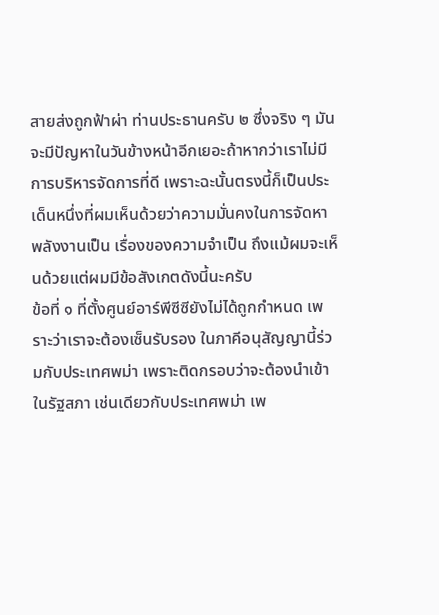สายส่งถูกฟ้าผ่า ท่านประธานครับ ๒ ซึ่งจริง ๆ มันจะมีปัญหาในวันข้างหน้าอีกเยอะถ้าหากว่าเราไม่มีการบริหารจัดการที่ดี เพราะฉะนั้นตรงนี้ก็เป็นประเด็นหนึ่งที่ผมเห็นด้วยว่าความมั่นคงในการจัดหาพลังงานเป็น เรื่องของความจําเป็น ถึงแม้ผมจะเห็นด้วยแต่ผมมีข้อสังเกตดังนี้นะครับ
ข้อที่ ๑ ที่ตั้งศูนย์อาร์พีซีซียังไม่ได้ถูกกําหนด เพราะว่าเราจะต้องเซ็นรับรอง ในภาคีอนุสัญญานี้ร่วมกับประเทศพม่า เพราะติดกรอบว่าจะต้องนําเข้าในรัฐสภา เช่นเดียวกับประเทศพม่า เพ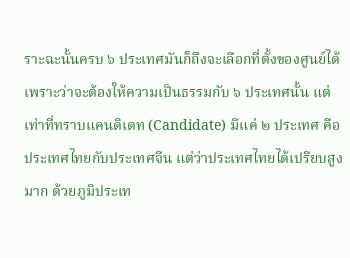ราะฉะนั้นครบ ๖ ประเทศมันก็ถึงจะเลือกที่ตั้งของศูนย์ได้ เพราะว่าจะต้องให้ความเป็นธรรมกับ ๖ ประเทศนั้น แต่เท่าที่ทราบแคนดิเดท (Candidate) มีแค่ ๒ ประเทศ คือประเทศไทยกับประเทศจีน แต่ว่าประเทศไทยได้เปรียบสูงมาก ด้วยภูมิประเท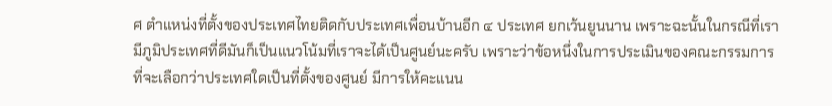ศ ตําแหน่งที่ตั้งของประเทศไทยติดกับประเทศเพื่อนบ้านอีก ๔ ประเทศ ยกเว้นยูนนาน เพราะฉะนั้นในกรณีที่เรามีภูมิประเทศที่ดีมันก็เป็นแนวโน้มที่เราจะได้เป็นศูนย์นะครับ เพราะว่าข้อหนึ่งในการประเมินของคณะกรรมการที่จะเลือกว่าประเทศใดเป็นที่ตั้งของศูนย์ มีการให้คะแนน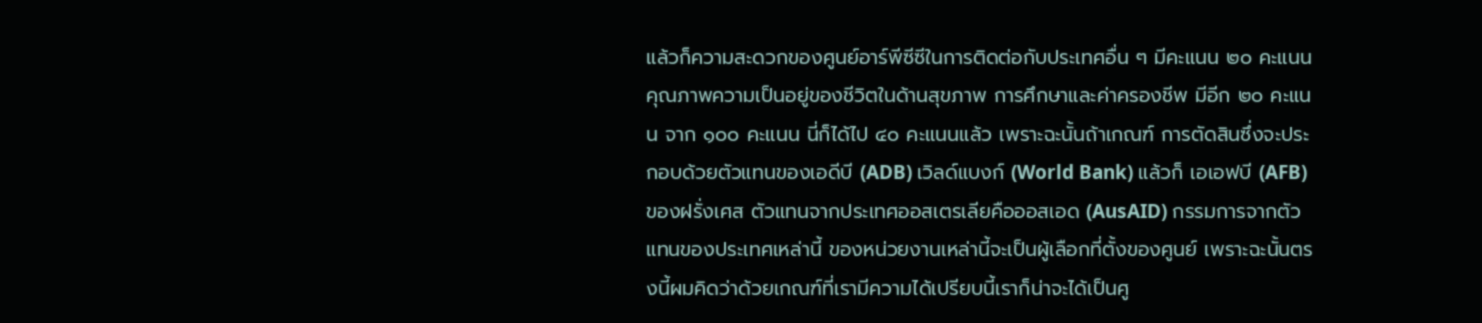แล้วก็ความสะดวกของศูนย์อาร์พีซีซีในการติดต่อกับประเทศอื่น ๆ มีคะแนน ๒๐ คะแนน คุณภาพความเป็นอยู่ของชีวิตในด้านสุขภาพ การศึกษาและค่าครองชีพ มีอีก ๒๐ คะแนน จาก ๑๐๐ คะแนน นี่ก็ได้ไป ๔๐ คะแนนแล้ว เพราะฉะนั้นถ้าเกณฑ์ การตัดสินซึ่งจะประกอบด้วยตัวแทนของเอดีบี (ADB) เวิลด์แบงก์ (World Bank) แล้วก็ เอเอฟบี (AFB) ของฝรั่งเศส ตัวแทนจากประเทศออสเตรเลียคือออสเอด (AusAID) กรรมการจากตัวแทนของประเทศเหล่านี้ ของหน่วยงานเหล่านี้จะเป็นผู้เลือกที่ตั้งของศูนย์ เพราะฉะนั้นตรงนี้ผมคิดว่าด้วยเกณฑ์ที่เรามีความได้เปรียบนี้เราก็น่าจะได้เป็นศู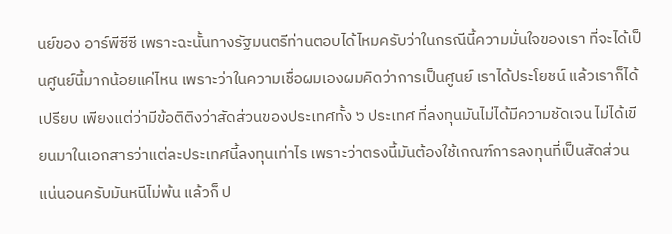นย์ของ อาร์พีซีซี เพราะฉะนั้นทางรัฐมนตรีท่านตอบได้ไหมครับว่าในกรณีนี้ความมั่นใจของเรา ที่จะได้เป็นศูนย์นี้มากน้อยแค่ไหน เพราะว่าในความเชื่อผมเองผมคิดว่าการเป็นศูนย์ เราได้ประโยชน์ แล้วเราก็ได้เปรียบ เพียงแต่ว่ามีข้อติติงว่าสัดส่วนของประเทศทั้ง ๖ ประเทศ ที่ลงทุนมันไม่ได้มีความชัดเจน ไม่ได้เขียนมาในเอกสารว่าแต่ละประเทศนี้ลงทุนเท่าไร เพราะว่าตรงนี้มันต้องใช้เกณฑ์การลงทุนที่เป็นสัดส่วน แน่นอนครับมันหนีไม่พ้น แล้วก็ ป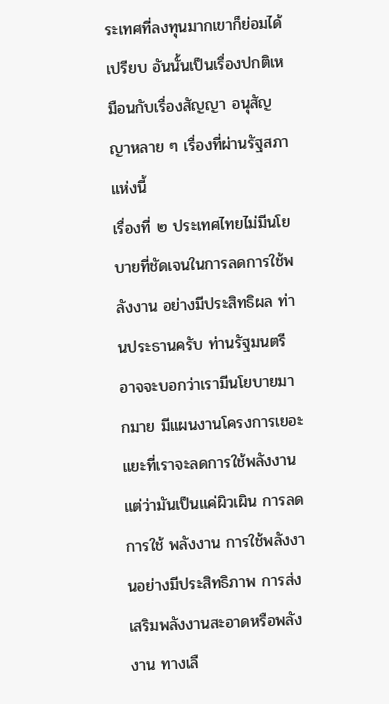ระเทศที่ลงทุนมากเขาก็ย่อมได้เปรียบ อันนั้นเป็นเรื่องปกติเหมือนกับเรื่องสัญญา อนุสัญญาหลาย ๆ เรื่องที่ผ่านรัฐสภาแห่งนี้
เรื่องที่ ๒ ประเทศไทยไม่มีนโยบายที่ชัดเจนในการลดการใช้พลังงาน อย่างมีประสิทธิผล ท่านประธานครับ ท่านรัฐมนตรีอาจจะบอกว่าเรามีนโยบายมากมาย มีแผนงานโครงการเยอะแยะที่เราจะลดการใช้พลังงาน แต่ว่ามันเป็นแค่ผิวเผิน การลดการใช้ พลังงาน การใช้พลังงานอย่างมีประสิทธิภาพ การส่งเสริมพลังงานสะอาดหรือพลังงาน ทางเลื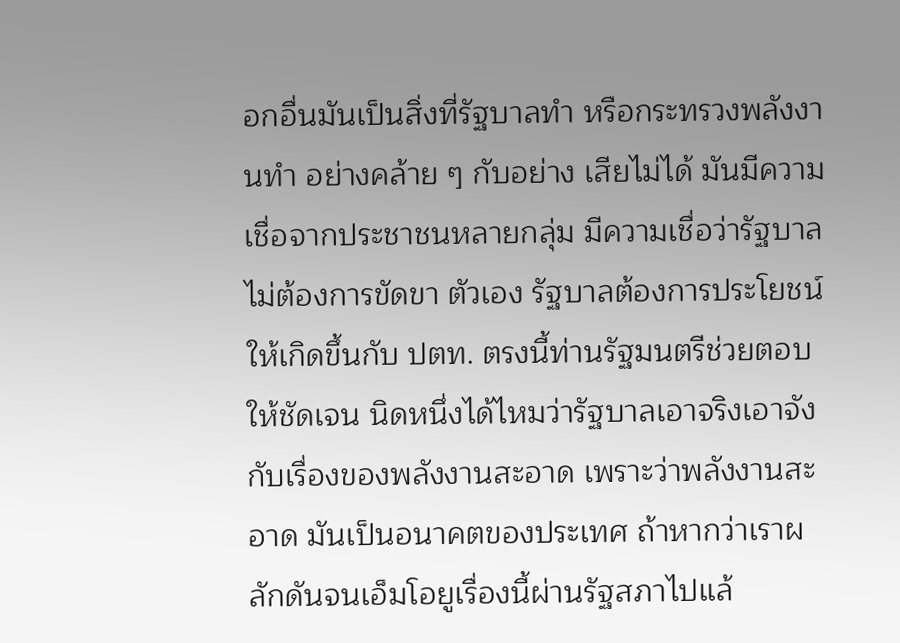อกอื่นมันเป็นสิ่งที่รัฐบาลทํา หรือกระทรวงพลังงานทํา อย่างคล้าย ๆ กับอย่าง เสียไม่ได้ มันมีความเชื่อจากประชาชนหลายกลุ่ม มีความเชื่อว่ารัฐบาลไม่ต้องการขัดขา ตัวเอง รัฐบาลต้องการประโยชน์ให้เกิดขึ้นกับ ปตท. ตรงนี้ท่านรัฐมนตรีช่วยตอบให้ชัดเจน นิดหนึ่งได้ไหมว่ารัฐบาลเอาจริงเอาจังกับเรื่องของพลังงานสะอาด เพราะว่าพลังงานสะอาด มันเป็นอนาคตของประเทศ ถ้าหากว่าเราผลักดันจนเอ็มโอยูเรื่องนี้ผ่านรัฐสภาไปแล้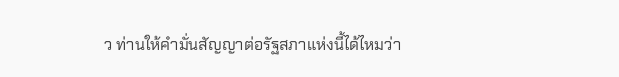ว ท่านให้คํามั่นสัญญาต่อรัฐสภาแห่งนี้ได้ไหมว่า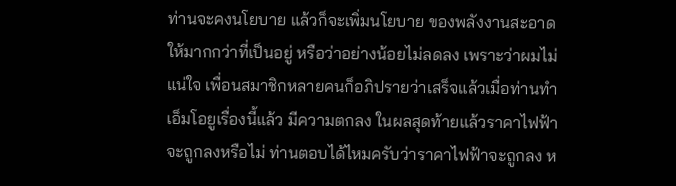ท่านจะคงนโยบาย แล้วก็จะเพิ่มนโยบาย ของพลังงานสะอาดให้มากกว่าที่เป็นอยู่ หรือว่าอย่างน้อยไม่ลดลง เพราะว่าผมไม่แน่ใจ เพื่อนสมาชิกหลายคนก็อภิปรายว่าเสร็จแล้วเมื่อท่านทําเอ็มโอยูเรื่องนี้แล้ว มีความตกลง ในผลสุดท้ายแล้วราคาไฟฟ้าจะถูกลงหรือไม่ ท่านตอบได้ไหมครับว่าราคาไฟฟ้าจะถูกลง ห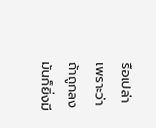รือเปล่า เพราะว่าถ้าถูกลงมันก็ยิ่งมี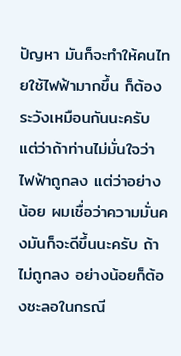ปัญหา มันก็จะทําให้คนไทยใช้ไฟฟ้ามากขึ้น ก็ต้องระวังเหมือนกันนะครับ แต่ว่าถ้าท่านไม่มั่นใจว่าไฟฟ้าถูกลง แต่ว่าอย่างน้อย ผมเชื่อว่าความมั่นคงมันก็จะดีขึ้นนะครับ ถ้าไม่ถูกลง อย่างน้อยก็ต้องชะลอในกรณี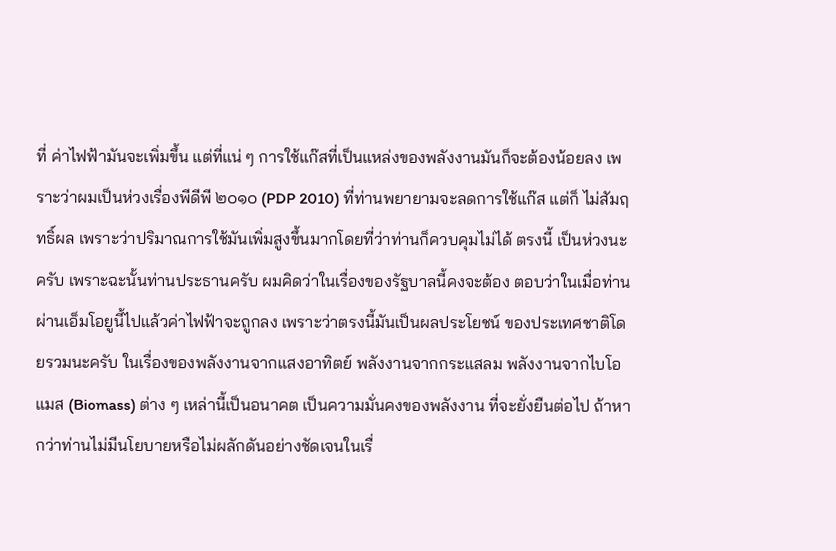ที่ ค่าไฟฟ้ามันจะเพิ่มขึ้น แต่ที่แน่ ๆ การใช้แก๊สที่เป็นแหล่งของพลังงานมันก็จะต้องน้อยลง เพราะว่าผมเป็นห่วงเรื่องพีดีพี ๒๐๑๐ (PDP 2010) ที่ท่านพยายามจะลดการใช้แก๊ส แต่ก็ ไม่สัมฤทธิ์ผล เพราะว่าปริมาณการใช้มันเพิ่มสูงขึ้นมากโดยที่ว่าท่านก็ควบคุมไม่ได้ ตรงนี้ เป็นห่วงนะครับ เพราะฉะนั้นท่านประธานครับ ผมคิดว่าในเรื่องของรัฐบาลนี้คงจะต้อง ตอบว่าในเมื่อท่านผ่านเอ็มโอยูนี้ไปแล้วค่าไฟฟ้าจะถูกลง เพราะว่าตรงนี้มันเป็นผลประโยชน์ ของประเทศชาติโดยรวมนะครับ ในเรื่องของพลังงานจากแสงอาทิตย์ พลังงานจากกระแสลม พลังงานจากไบโอแมส (Biomass) ต่าง ๆ เหล่านี้เป็นอนาคต เป็นความมั่นคงของพลังงาน ที่จะยั่งยืนต่อไป ถ้าหากว่าท่านไม่มีนโยบายหรือไม่ผลักดันอย่างชัดเจนในเรื่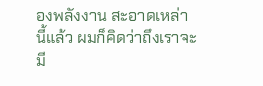องพลังงาน สะอาดเหล่านี้แล้ว ผมก็คิดว่าถึงเราจะมี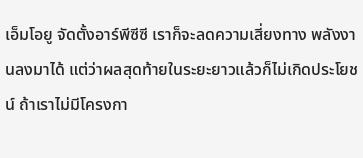เอ็มโอยู จัดตั้งอาร์พีซีซี เราก็จะลดความเสี่ยงทาง พลังงานลงมาได้ แต่ว่าผลสุดท้ายในระยะยาวแล้วก็ไม่เกิดประโยชน์ ถ้าเราไม่มีโครงกา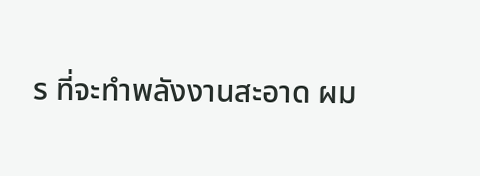ร ที่จะทําพลังงานสะอาด ผม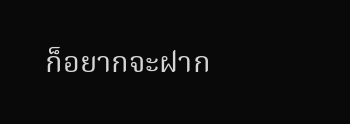ก็อยากจะฝาก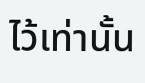ไว้เท่านั้น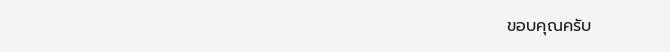ขอบคุณครับ